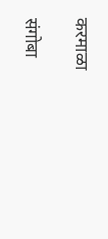करमाळा

संगोबा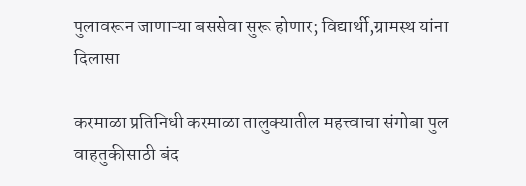पुलावरून जाणाऱ्या बससेवा सुरू होणार; विद्यार्थी,ग्रामस्थ यांना दिलासा

करमाळा प्रतिनिधी करमाळा तालुक्यातील महत्त्वाचा संगोबा पुल वाहतुकीसाठी बंद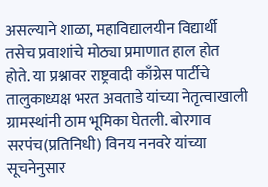असल्याने शाळा, महाविद्यालयीन विद्यार्थी तसेच प्रवाशांचे मोठ्या प्रमाणात हाल होत होते. या प्रश्नावर राष्ट्रवादी काँग्रेस पार्टीचे तालुकाध्यक्ष भरत अवताडे यांच्या नेतृत्वाखाली ग्रामस्थांनी ठाम भूमिका घेतली. बोरगाव सरपंच(प्रतिनिधी) विनय ननवरे यांच्या सूचनेनुसार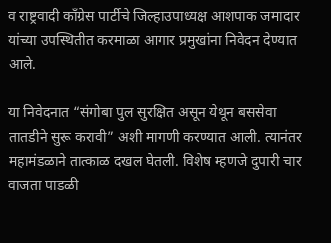व राष्ट्रवादी काँग्रेस पार्टीचे जिल्हाउपाध्यक्ष आशपाक जमादार यांच्या उपस्थितीत करमाळा आगार प्रमुखांना निवेदन देण्यात आले.

या निवेदनात “संगोबा पुल सुरक्षित असून येथून बससेवा तातडीने सुरू करावी” अशी मागणी करण्यात आली. त्यानंतर महामंडळाने तात्काळ दखल घेतली. विशेष म्हणजे दुपारी चार वाजता पाडळी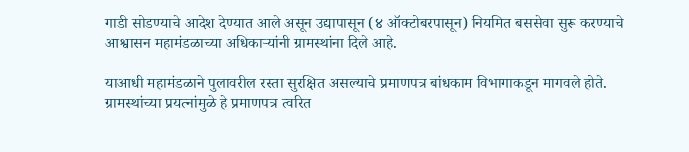गाडी सोडण्याचे आदेश देण्यात आले असून उद्यापासून (४ ऑक्टोबरपासून) नियमित बससेवा सुरू करण्याचे आश्वासन महामंडळाच्या अधिकाऱ्यांनी ग्रामस्थांना दिले आहे.

याआधी महामंडळाने पुलावरील रस्ता सुरक्षित असल्याचे प्रमाणपत्र बांधकाम विभागाकडून मागवले होते. ग्रामस्थांच्या प्रयत्नांमुळे हे प्रमाणपत्र त्वरित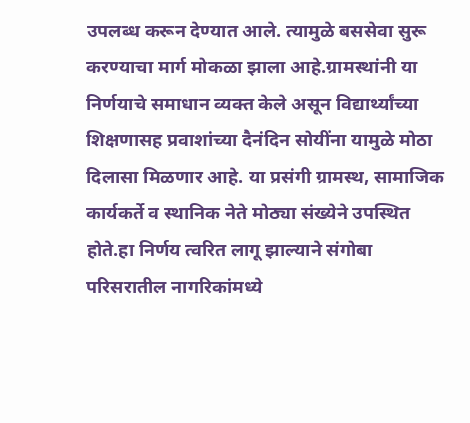उपलब्ध करून देण्यात आले. त्यामुळे बससेवा सुरू करण्याचा मार्ग मोकळा झाला आहे.ग्रामस्थांनी या निर्णयाचे समाधान व्यक्त केले असून विद्यार्थ्यांच्या शिक्षणासह प्रवाशांच्या दैनंदिन सोयींना यामुळे मोठा दिलासा मिळणार आहे. या प्रसंगी ग्रामस्थ, सामाजिक कार्यकर्ते व स्थानिक नेते मोठ्या संख्येने उपस्थित होते.हा निर्णय त्वरित लागू झाल्याने संगोबा परिसरातील नागरिकांमध्ये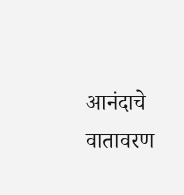आनंदाचे वातावरण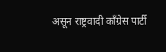असून राष्ट्रवादी काँग्रेस पार्टी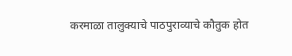करमाळा तालुक्याचे पाठपुराव्याचे कौतुक होत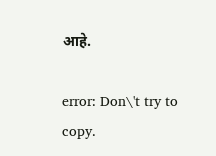आहे.

error: Don\'t try to copy.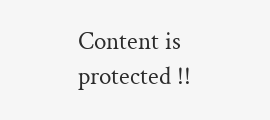Content is protected !!